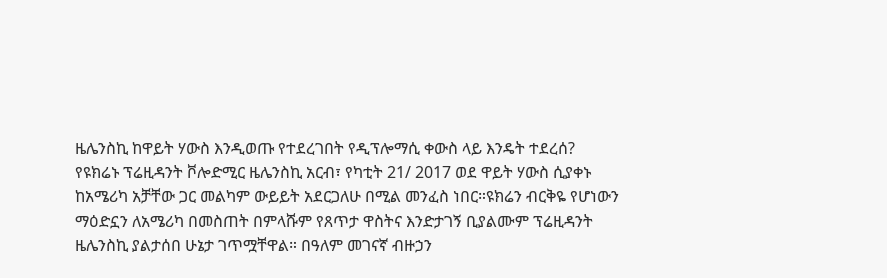ዜሌንስኪ ከዋይት ሃውስ እንዲወጡ የተደረገበት የዲፕሎማሲ ቀውስ ላይ እንዴት ተደረሰ?
የዩክሬኑ ፕሬዚዳንት ቮሎድሚር ዜሌንስኪ አርብ፣ የካቲት 21/ 2017 ወደ ዋይት ሃውስ ሲያቀኑ ከአሜሪካ አቻቸው ጋር መልካም ውይይት አደርጋለሁ በሚል መንፈስ ነበር።ዩክሬን ብርቅዬ የሆነውን ማዕድኗን ለአሜሪካ በመስጠት በምላሹም የጸጥታ ዋስትና እንድታገኝ ቢያልሙም ፕሬዚዳንት ዜሌንስኪ ያልታሰበ ሁኔታ ገጥሟቸዋል። በዓለም መገናኛ ብዙኃን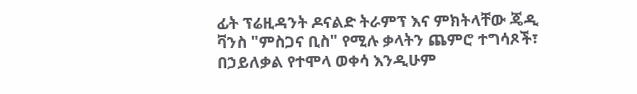ፊት ፕሬዚዳንት ዶናልድ ትራምፕ እና ምክትላቸው ጄዲ ቫንስ "ምስጋና ቢስ" የሚሉ ቃላትን ጨምሮ ተግሳጾች፣ በኃይለቃል የተሞላ ወቀሳ እንዲሁም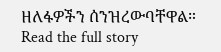ዘለፋዎችን ሰንዝረውባቸዋል።
Read the full story